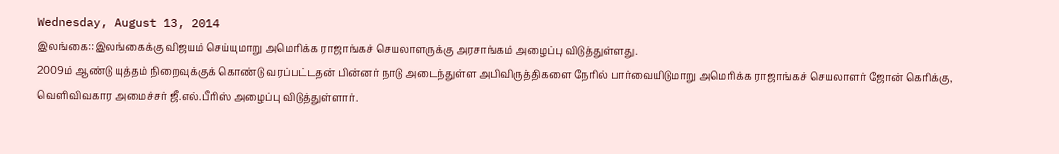Wednesday, August 13, 2014
இலங்கை::இலங்கைக்கு விஜயம் செய்யுமாறு அமெரிக்க ராஜாங்கச் செயலாளருக்கு அரசாங்கம் அழைப்பு விடுத்துள்ளது.
2009ம் ஆண்டு யுத்தம் நிறைவுக்குக் கொண்டு வரப்பட்டதன் பின்னர் நாடு அடைந்துள்ள அபிவிருத்திகளை நேரில் பார்வையிடுமாறு அமெரிக்க ராஜாங்கச் செயலாளர் ஜோன் கெரிக்கு, வெளிவிவகார அமைச்சர் ஜீ.எல்.பீரிஸ் அழைப்பு விடுத்துள்ளார்.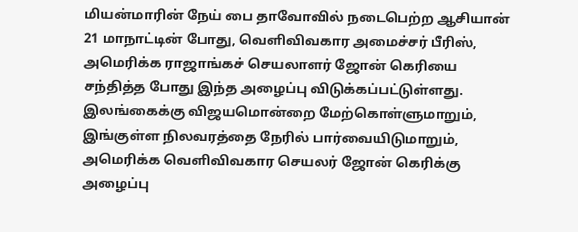மியன்மாரின் நேய் பை தாவோவில் நடைபெற்ற ஆசியான் 21 மாநாட்டின் போது, வெளிவிவகார அமைச்சர் பீரிஸ், அமெரிக்க ராஜாங்கச் செயலாளர் ஜோன் கெரியை சந்தித்த போது இந்த அழைப்பு விடுக்கப்பட்டுள்ளது.
இலங்கைக்கு விஜயமொன்றை மேற்கொள்ளுமாறும், இங்குள்ள நிலவரத்தை நேரில் பார்வையிடுமாறும், அமெரிக்க வெளிவிவகார செயலர் ஜோன் கெரிக்கு அழைப்பு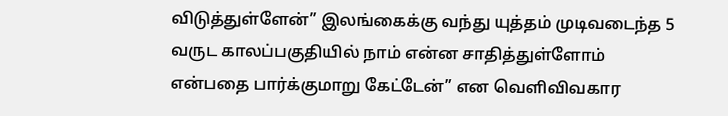விடுத்துள்ளேன்” இலங்கைக்கு வந்து யுத்தம் முடிவடைந்த 5 வருட காலப்பகுதியில் நாம் என்ன சாதித்துள்ளோம் என்பதை பார்க்குமாறு கேட்டேன்” என வெளிவிவகார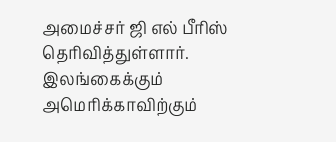அமைச்சர் ஜி எல் பீரிஸ் தெரிவித்துள்ளார்.
இலங்கைக்கும் அமெரிக்காவிற்கும்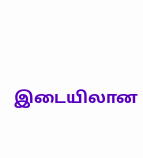இடையிலான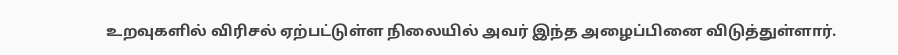உறவுகளில் விரிசல் ஏற்பட்டுள்ள நிலையில் அவர் இந்த அழைப்பினை விடுத்துள்ளார்.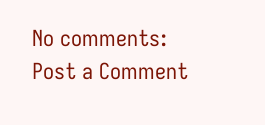No comments:
Post a Comment